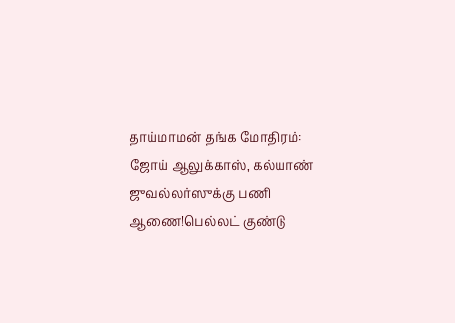தாய்மாமன் தங்க மோதிரம்: ஜோய் ஆலுக்காஸ், கல்யாண் ஜுவல்லர்ஸுக்கு பணி ஆணை!பெல்லட் குண்டு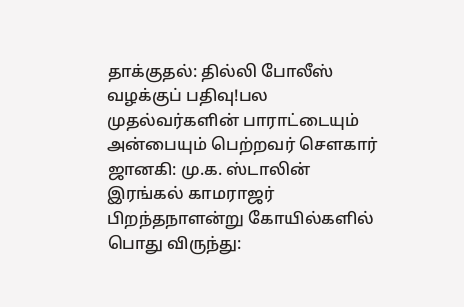தாக்குதல்: தில்லி போலீஸ் வழக்குப் பதிவு!பல முதல்வர்களின் பாராட்டையும் அன்பையும் பெற்றவர் சௌகார் ஜானகி: மு.க. ஸ்டாலின் இரங்கல் காமராஜர் பிறந்தநாளன்று கோயில்களில் பொது விருந்து: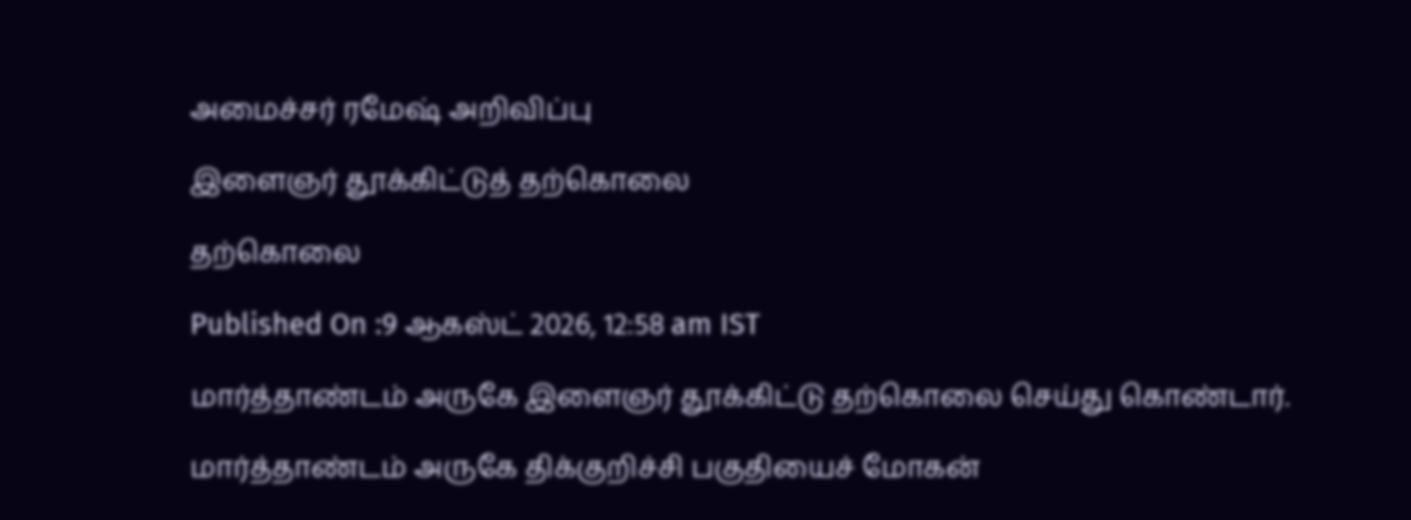அமைச்சர் ரமேஷ் அறிவிப்பு

இளைஞர் தூக்கிட்டுத் தற்கொலை

தற்கொலை

Published On :9 ஆகஸ்ட் 2026, 12:58 am IST

மார்த்தாண்டம் அருகே இளைஞர் தூக்கிட்டு தற்கொலை செய்து கொண்டார்.

மார்த்தாண்டம் அருகே திக்குறிச்சி பகுதியைச் மோகன்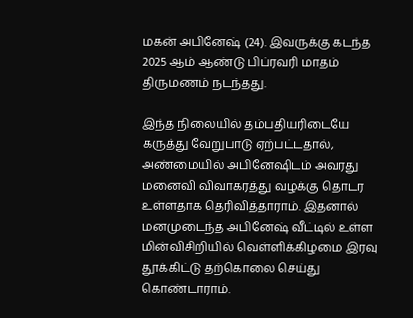மகன் அபினேஷ் (24). இவருக்கு கடந்த 2025 ஆம் ஆண்டு பிப்ரவரி மாதம் திருமணம் நடந்தது.

இந்த நிலையில் தம்பதியரிடையே கருத்து வேறுபாடு ஏற்பட்டதால், அண்மையில் அபினேஷிடம் அவரது மனைவி விவாகரத்து வழக்கு தொடர உள்ளதாக தெரிவித்தாராம். இதனால் மனமுடைந்த அபினேஷ் வீட்டில் உள்ள மின்விசிறியில் வெள்ளிக்கிழமை இரவு தூக்கிட்டு தற்கொலை செய்து கொண்டாராம்.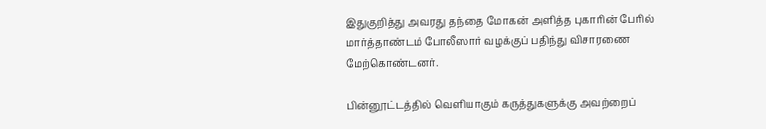இதுகுறித்து அவரது தந்தை மோகன் அளித்த புகாரின் பேரில் மார்த்தாண்டம் போலீஸார் வழக்குப் பதிந்து விசாரணை மேற்கொண்டனர்.

பின்னூட்டத்தில் வெளியாகும் கருத்துகளுக்கு அவற்றைப்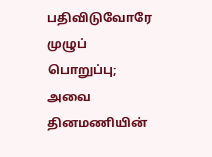பதிவிடுவோரே முழுப் பொறுப்பு; அவை தினமணியின்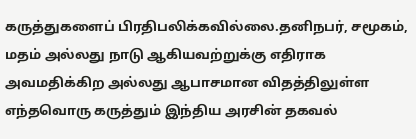கருத்துகளைப் பிரதிபலிக்கவில்லை.தனிநபர், சமூகம், மதம் அல்லது நாடு ஆகியவற்றுக்கு எதிராக அவமதிக்கிற அல்லது ஆபாசமான விதத்திலுள்ள எந்தவொரு கருத்தும் இந்திய அரசின் தகவல்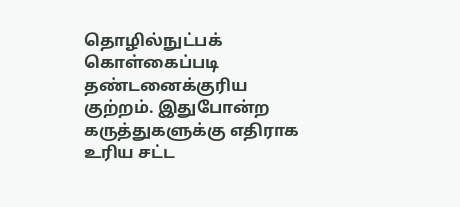தொழில்நுட்பக் கொள்கைப்படி தண்டனைக்குரிய குற்றம். இதுபோன்ற கருத்துகளுக்கு எதிராக உரிய சட்ட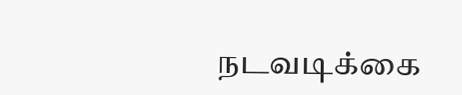நடவடிக்கை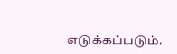எடுக்கப்படும்.